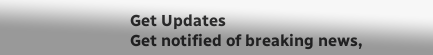Get Updates
Get notified of breaking news,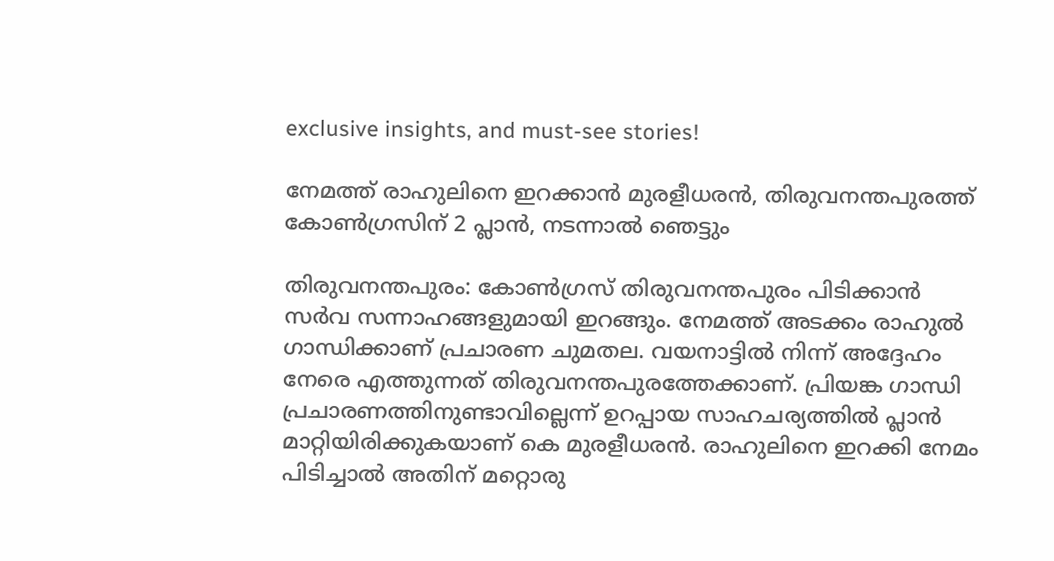exclusive insights, and must-see stories!

നേമത്ത് രാഹുലിനെ ഇറക്കാന്‍ മുരളീധരന്‍, തിരുവനന്തപുരത്ത് കോണ്‍ഗ്രസിന് 2 പ്ലാന്‍, നടന്നാല്‍ ഞെട്ടും

തിരുവനന്തപുരം: കോണ്‍ഗ്രസ് തിരുവനന്തപുരം പിടിക്കാന്‍ സര്‍വ സന്നാഹങ്ങളുമായി ഇറങ്ങും. നേമത്ത് അടക്കം രാഹുല്‍ ഗാന്ധിക്കാണ് പ്രചാരണ ചുമതല. വയനാട്ടില്‍ നിന്ന് അദ്ദേഹം നേരെ എത്തുന്നത് തിരുവനന്തപുരത്തേക്കാണ്. പ്രിയങ്ക ഗാന്ധി പ്രചാരണത്തിനുണ്ടാവില്ലെന്ന് ഉറപ്പായ സാഹചര്യത്തില്‍ പ്ലാന്‍ മാറ്റിയിരിക്കുകയാണ് കെ മുരളീധരന്‍. രാഹുലിനെ ഇറക്കി നേമം പിടിച്ചാല്‍ അതിന് മറ്റൊരു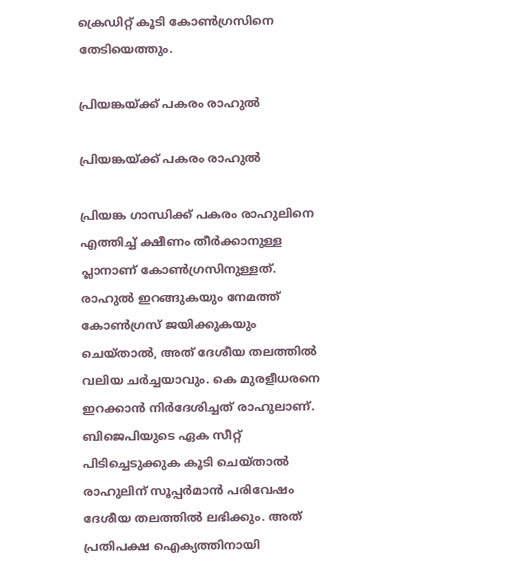ക്രെഡിറ്റ് കൂടി കോണ്‍ഗ്രസിനെ തേടിയെത്തും.

പ്രിയങ്കയ്ക്ക് പകരം രാഹുല്‍

പ്രിയങ്കയ്ക്ക് പകരം രാഹുല്‍

പ്രിയങ്ക ഗാന്ധിക്ക് പകരം രാഹുലിനെ എത്തിച്ച് ക്ഷീണം തീര്‍ക്കാനുള്ള പ്ലാനാണ് കോണ്‍ഗ്രസിനുള്ളത്. രാഹുല്‍ ഇറങ്ങുകയും നേമത്ത് കോണ്‍ഗ്രസ് ജയിക്കുകയും ചെയ്താല്‍, അത് ദേശീയ തലത്തില്‍ വലിയ ചര്‍ച്ചയാവും. കെ മുരളീധരനെ ഇറക്കാന്‍ നിര്‍ദേശിച്ചത് രാഹുലാണ്. ബിജെപിയുടെ ഏക സീറ്റ് പിടിച്ചെടുക്കുക കൂടി ചെയ്താല്‍ രാഹുലിന് സൂപ്പര്‍മാന്‍ പരിവേഷം ദേശീയ തലത്തില്‍ ലഭിക്കും. അത് പ്രതിപക്ഷ ഐക്യത്തിനായി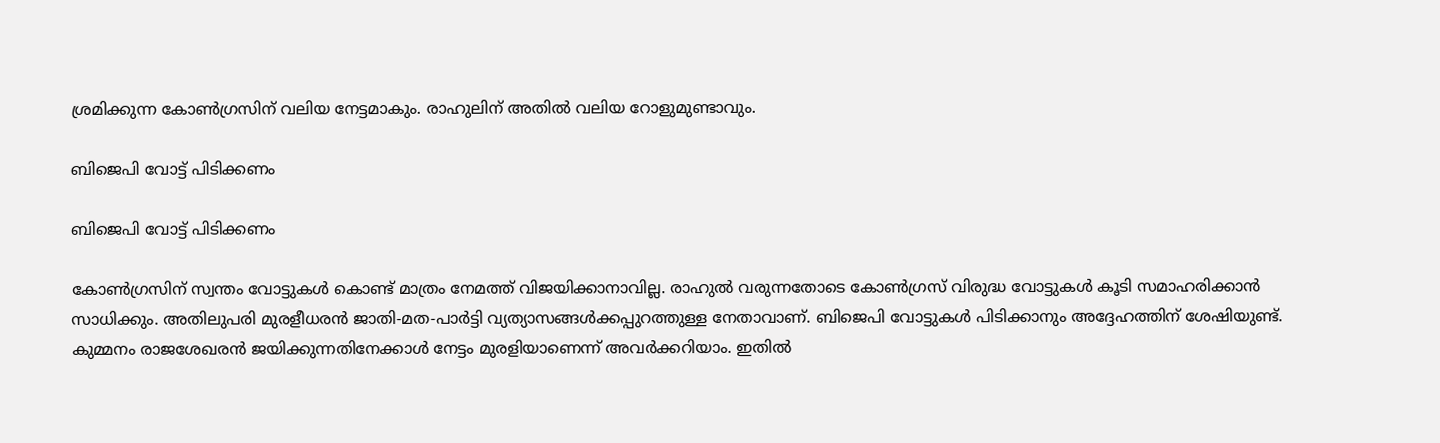ശ്രമിക്കുന്ന കോണ്‍ഗ്രസിന് വലിയ നേട്ടമാകും. രാഹുലിന് അതില്‍ വലിയ റോളുമുണ്ടാവും.

ബിജെപി വോട്ട് പിടിക്കണം

ബിജെപി വോട്ട് പിടിക്കണം

കോണ്‍ഗ്രസിന് സ്വന്തം വോട്ടുകള്‍ കൊണ്ട് മാത്രം നേമത്ത് വിജയിക്കാനാവില്ല. രാഹുല്‍ വരുന്നതോടെ കോണ്‍ഗ്രസ് വിരുദ്ധ വോട്ടുകള്‍ കൂടി സമാഹരിക്കാന്‍ സാധിക്കും. അതിലുപരി മുരളീധരന്‍ ജാതി-മത-പാര്‍ട്ടി വ്യത്യാസങ്ങള്‍ക്കപ്പുറത്തുള്ള നേതാവാണ്. ബിജെപി വോട്ടുകള്‍ പിടിക്കാനും അദ്ദേഹത്തിന് ശേഷിയുണ്ട്. കുമ്മനം രാജശേഖരന്‍ ജയിക്കുന്നതിനേക്കാള്‍ നേട്ടം മുരളിയാണെന്ന് അവര്‍ക്കറിയാം. ഇതില്‍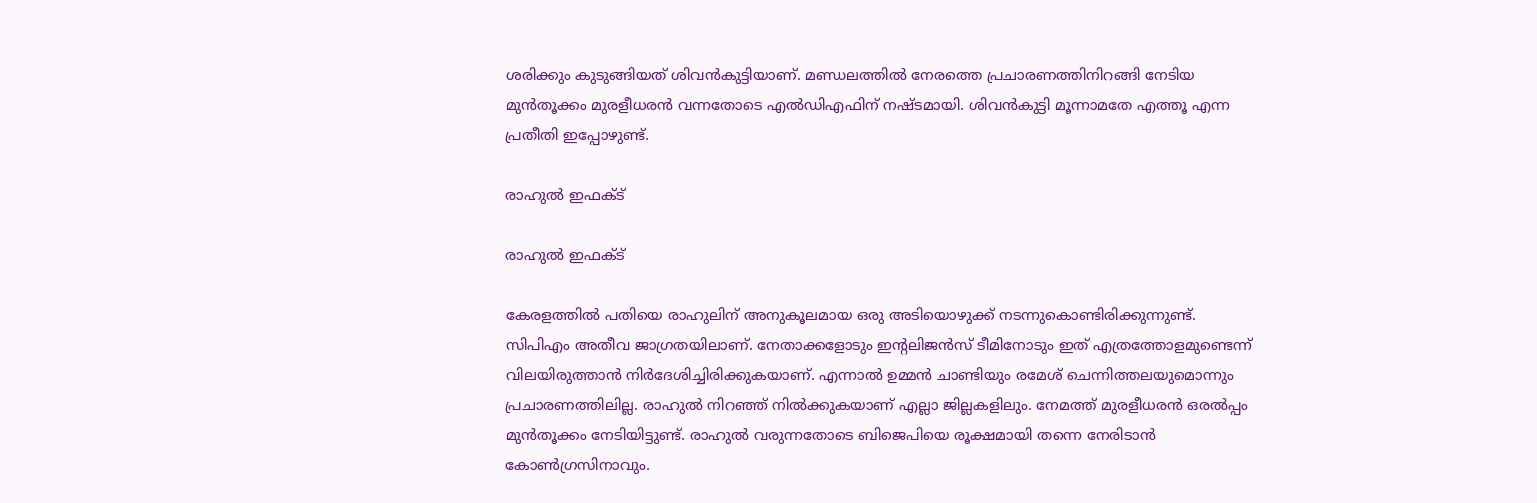ശരിക്കും കുടുങ്ങിയത് ശിവന്‍കുട്ടിയാണ്. മണ്ഡലത്തില്‍ നേരത്തെ പ്രചാരണത്തിനിറങ്ങി നേടിയ മുന്‍തൂക്കം മുരളീധരന്‍ വന്നതോടെ എല്‍ഡിഎഫിന് നഷ്ടമായി. ശിവന്‍കുട്ടി മൂന്നാമതേ എത്തൂ എന്ന പ്രതീതി ഇപ്പോഴുണ്ട്.

രാഹുല്‍ ഇഫക്ട്

രാഹുല്‍ ഇഫക്ട്

കേരളത്തില്‍ പതിയെ രാഹുലിന് അനുകൂലമായ ഒരു അടിയൊഴുക്ക് നടന്നുകൊണ്ടിരിക്കുന്നുണ്ട്. സിപിഎം അതീവ ജാഗ്രതയിലാണ്. നേതാക്കളോടും ഇന്റലിജന്‍സ് ടീമിനോടും ഇത് എത്രത്തോളമുണ്ടെന്ന് വിലയിരുത്താന്‍ നിര്‍ദേശിച്ചിരിക്കുകയാണ്. എന്നാല്‍ ഉമ്മന്‍ ചാണ്ടിയും രമേശ് ചെന്നിത്തലയുമൊന്നും പ്രചാരണത്തിലില്ല. രാഹുല്‍ നിറഞ്ഞ് നില്‍ക്കുകയാണ് എല്ലാ ജില്ലകളിലും. നേമത്ത് മുരളീധരന്‍ ഒരല്‍പ്പം മുന്‍തൂക്കം നേടിയിട്ടുണ്ട്. രാഹുല്‍ വരുന്നതോടെ ബിജെപിയെ രൂക്ഷമായി തന്നെ നേരിടാന്‍ കോണ്‍ഗ്രസിനാവും.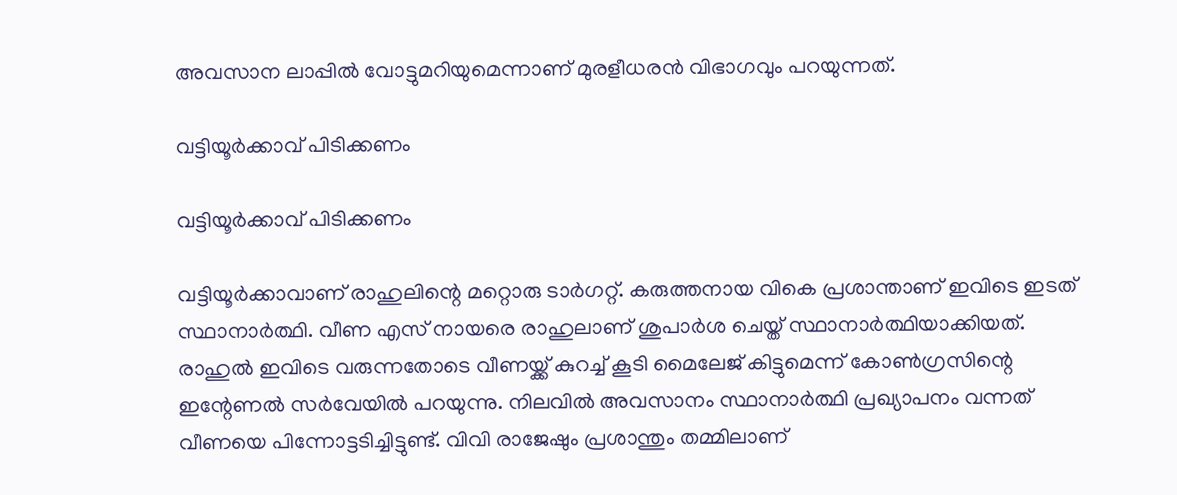അവസാന ലാപ്പില്‍ വോട്ടുമറിയുമെന്നാണ് മുരളീധരന്‍ വിഭാഗവും പറയുന്നത്.

വട്ടിയൂര്‍ക്കാവ് പിടിക്കണം

വട്ടിയൂര്‍ക്കാവ് പിടിക്കണം

വട്ടിയൂര്‍ക്കാവാണ് രാഹുലിന്റെ മറ്റൊരു ടാര്‍ഗറ്റ്. കരുത്തനായ വികെ പ്രശാന്താണ് ഇവിടെ ഇടത് സ്ഥാനാര്‍ത്ഥി. വീണ എസ് നായരെ രാഹുലാണ് ശുപാര്‍ശ ചെയ്ത് സ്ഥാനാര്‍ത്ഥിയാക്കിയത്. രാഹുല്‍ ഇവിടെ വരുന്നതോടെ വീണയ്ക്ക് കുറച്ച് കൂടി മൈലേജ് കിട്ടുമെന്ന് കോണ്‍ഗ്രസിന്റെ ഇന്റേണല്‍ സര്‍വേയില്‍ പറയുന്നു. നിലവില്‍ അവസാനം സ്ഥാനാര്‍ത്ഥി പ്രഖ്യാപനം വന്നത് വീണയെ പിന്നോട്ടടിച്ചിട്ടുണ്ട്. വിവി രാജേഷും പ്രശാന്തും തമ്മിലാണ്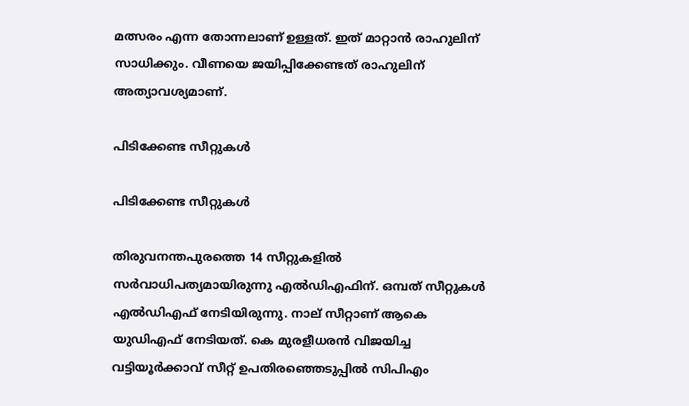മത്സരം എന്ന തോന്നലാണ് ഉള്ളത്. ഇത് മാറ്റാന്‍ രാഹുലിന് സാധിക്കും. വീണയെ ജയിപ്പിക്കേണ്ടത് രാഹുലിന് അത്യാവശ്യമാണ്.

പിടിക്കേണ്ട സീറ്റുകള്‍

പിടിക്കേണ്ട സീറ്റുകള്‍

തിരുവനന്തപുരത്തെ 14 സീറ്റുകളില്‍ സര്‍വാധിപത്യമായിരുന്നു എല്‍ഡിഎഫിന്. ഒമ്പത് സീറ്റുകള്‍ എല്‍ഡിഎഫ് നേടിയിരുന്നു. നാല് സീറ്റാണ് ആകെ യുഡിഎഫ് നേടിയത്. കെ മുരളീധരന്‍ വിജയിച്ച വട്ടിയൂര്‍ക്കാവ് സീറ്റ് ഉപതിരഞ്ഞെടുപ്പില്‍ സിപിഎം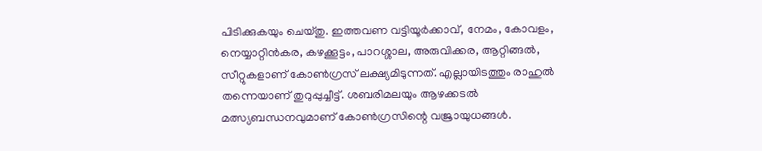പിടിക്കുകയും ചെയ്തു. ഇത്തവണ വട്ടിയൂര്‍ക്കാവ്, നേമം, കോവളം, നെയ്യാറ്റിന്‍കര, കഴക്കൂട്ടം, പാറശ്ശാല, അരുവിക്കര, ആറ്റിങ്ങല്‍, സീറ്റുകളാണ് കോണ്‍ഗ്രസ് ലക്ഷ്യമിടുന്നത്. എല്ലായിടത്തും രാഹുല്‍ തന്നെയാണ് തുറുപ്പുച്ചീട്ട്. ശബരിമലയും ആഴക്കടല്‍ മത്സ്യബന്ധനവുമാണ് കോണ്‍ഗ്രസിന്റെ വജ്രായുധങ്ങള്‍.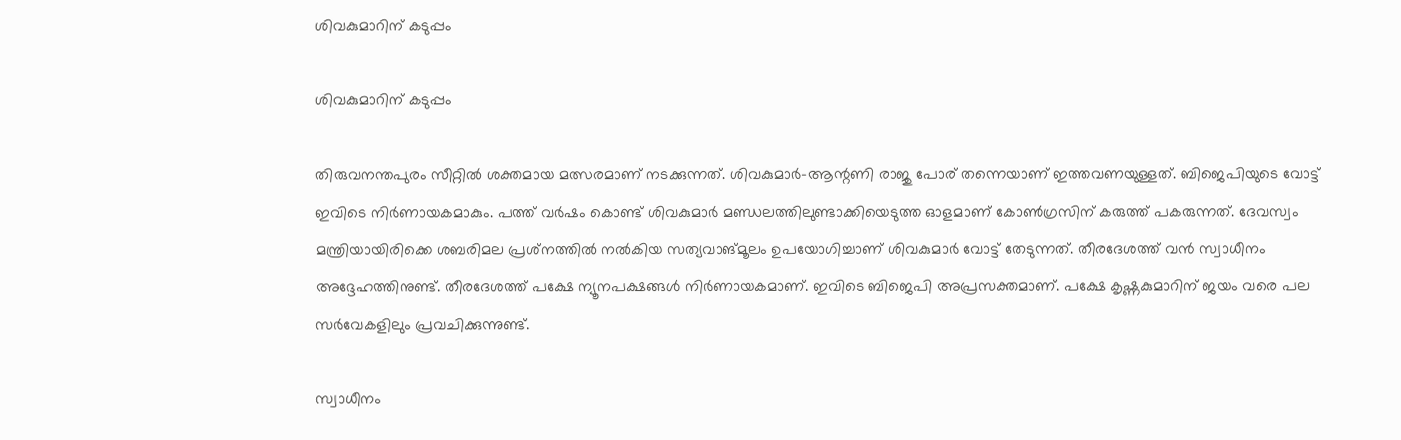ശിവകുമാറിന് കടുപ്പം

ശിവകുമാറിന് കടുപ്പം

തിരുവനന്തപുരം സീറ്റില്‍ ശക്തമായ മത്സരമാണ് നടക്കുന്നത്. ശിവകുമാര്‍-ആന്റണി രാജു പോര് തന്നെയാണ് ഇത്തവണയുള്ളത്. ബിജെപിയുടെ വോട്ട് ഇവിടെ നിര്‍ണായകമാകും. പത്ത് വര്‍ഷം കൊണ്ട് ശിവകുമാര്‍ മണ്ഡലത്തിലുണ്ടാക്കിയെടുത്ത ഓളമാണ് കോണ്‍ഗ്രസിന് കരുത്ത് പകരുന്നത്. ദേവസ്വം മന്ത്രിയായിരിക്കെ ശബരിമല പ്രശ്‌നത്തില്‍ നല്‍കിയ സത്യവാങ്മൂലം ഉപയോഗിച്ചാണ് ശിവകുമാര്‍ വോട്ട് തേടുന്നത്. തീരദേശത്ത് വന്‍ സ്വാധീനം അദ്ദേഹത്തിനുണ്ട്. തീരദേശത്ത് പക്ഷേ ന്യൂനപക്ഷങ്ങള്‍ നിര്‍ണായകമാണ്. ഇവിടെ ബിജെപി അപ്രസക്തമാണ്. പക്ഷേ കൃഷ്ണകുമാറിന് ജയം വരെ പല സര്‍വേകളിലും പ്രവചിക്കുന്നുണ്ട്.

സ്വാധീനം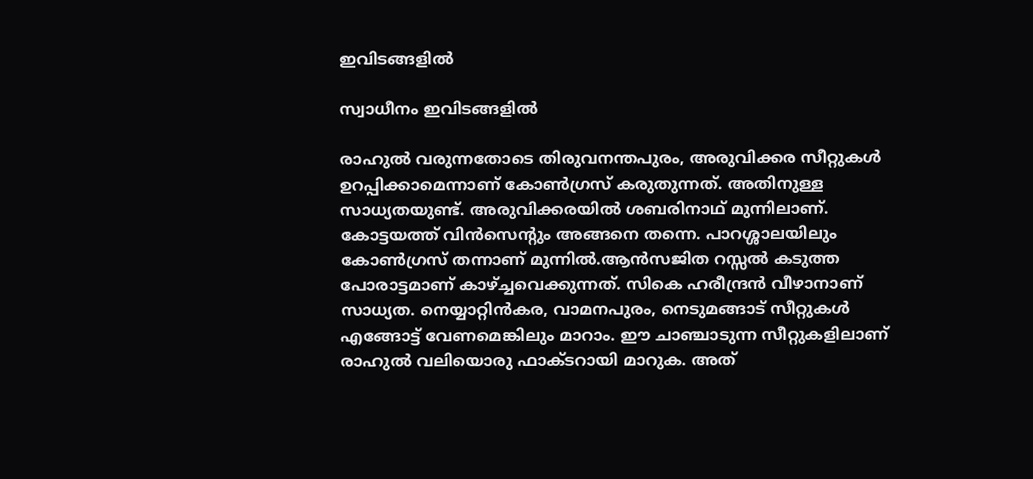ഇവിടങ്ങളില്‍

സ്വാധീനം ഇവിടങ്ങളില്‍

രാഹുല്‍ വരുന്നതോടെ തിരുവനന്തപുരം, അരുവിക്കര സീറ്റുകള്‍ ഉറപ്പിക്കാമെന്നാണ് കോണ്‍ഗ്രസ് കരുതുന്നത്. അതിനുള്ള സാധ്യതയുണ്ട്. അരുവിക്കരയില്‍ ശബരിനാഥ് മുന്നിലാണ്. കോട്ടയത്ത് വിന്‍സെന്റും അങ്ങനെ തന്നെ. പാറശ്ശാലയിലും കോണ്‍ഗ്രസ് തന്നാണ് മുന്നില്‍.ആന്‍സജിത റസ്സല്‍ കടുത്ത പോരാട്ടമാണ് കാഴ്ച്ചവെക്കുന്നത്. സികെ ഹരീന്ദ്രന്‍ വീഴാനാണ് സാധ്യത. നെയ്യാറ്റിന്‍കര, വാമനപുരം, നെടുമങ്ങാട് സീറ്റുകള്‍ എങ്ങോട്ട് വേണമെങ്കിലും മാറാം. ഈ ചാഞ്ചാടുന്ന സീറ്റുകളിലാണ് രാഹുല്‍ വലിയൊരു ഫാക്ടറായി മാറുക. അത്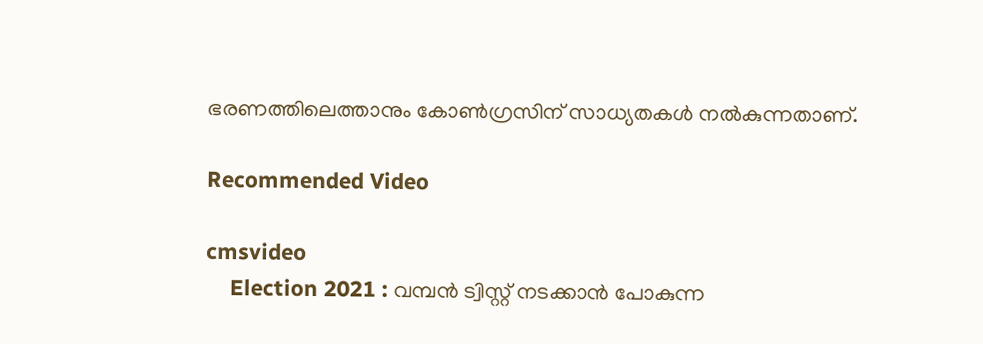ഭരണത്തിലെത്താനും കോണ്‍ഗ്രസിന് സാധ്യതകള്‍ നല്‍കുന്നതാണ്.

Recommended Video

cmsvideo
    Election 2021 : വമ്പൻ ട്വിസ്റ്റ് നടക്കാൻ പോകുന്ന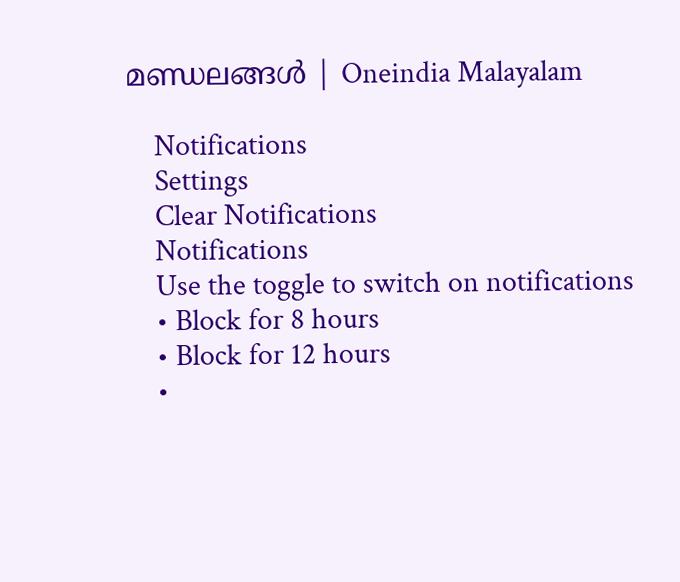മണ്ഡലങ്ങൾ | Oneindia Malayalam

    Notifications
    Settings
    Clear Notifications
    Notifications
    Use the toggle to switch on notifications
    • Block for 8 hours
    • Block for 12 hours
    •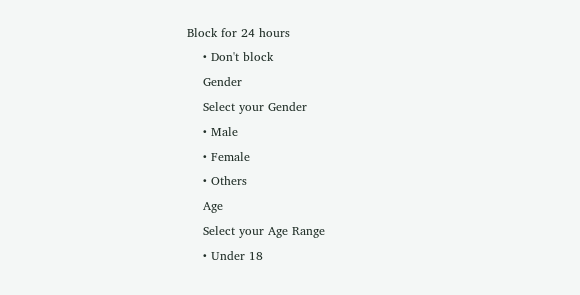Block for 24 hours
    • Don't block
    Gender
    Select your Gender
    • Male
    • Female
    • Others
    Age
    Select your Age Range
    • Under 18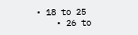• 18 to 25
    • 26 to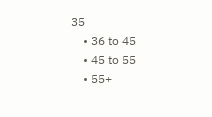35
    • 36 to 45
    • 45 to 55
    • 55+